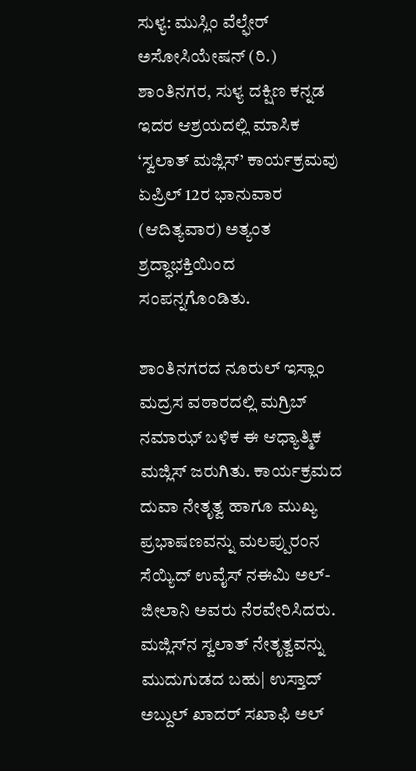ಸುಳ್ಯ: ಮುಸ್ಲಿಂ ವೆಲ್ಫೇರ್ ಅಸೋಸಿಯೇಷನ್ (ರಿ.) ಶಾಂತಿನಗರ, ಸುಳ್ಯ ದಕ್ಷಿಣ ಕನ್ನಡ ಇದರ ಆಶ್ರಯದಲ್ಲಿ ಮಾಸಿಕ ‘ಸ್ವಲಾತ್ ಮಜ್ಲಿಸ್’ ಕಾರ್ಯಕ್ರಮವು ಏಪ್ರಿಲ್ 12ರ ಭಾನುವಾರ (ಆದಿತ್ಯವಾರ) ಅತ್ಯಂತ ಶ್ರದ್ಧಾಭಕ್ತಿಯಿಂದ ಸಂಪನ್ನಗೊಂಡಿತು.

ಶಾಂತಿನಗರದ ನೂರುಲ್ ಇಸ್ಲಾಂ ಮದ್ರಸ ವಠಾರದಲ್ಲಿ ಮಗ್ರಿಬ್ ನಮಾಝ್ ಬಳಿಕ ಈ ಆಧ್ಯಾತ್ಮಿಕ ಮಜ್ಲಿಸ್ ಜರುಗಿತು. ಕಾರ್ಯಕ್ರಮದ ದುವಾ ನೇತೃತ್ವ ಹಾಗೂ ಮುಖ್ಯ ಪ್ರಭಾಷಣವನ್ನು ಮಲಪ್ಪುರಂನ ಸೆಯ್ಯಿದ್ ಉವೈಸ್‌ ನಈಮಿ ಅಲ್-ಜೀಲಾನಿ ಅವರು ನೆರವೇರಿಸಿದರು. ಮಜ್ಲಿಸ್‌ನ ಸ್ವಲಾತ್ ನೇತೃತ್ವವನ್ನು ಮುದುಗುಡದ ಬಹು| ಉಸ್ತಾದ್ ಅಬ್ದುಲ್ ಖಾದರ್ ಸಖಾಫಿ ಅಲ್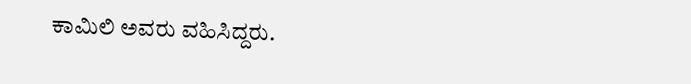ಕಾಮಿಲಿ ಅವರು ವಹಿಸಿದ್ದರು.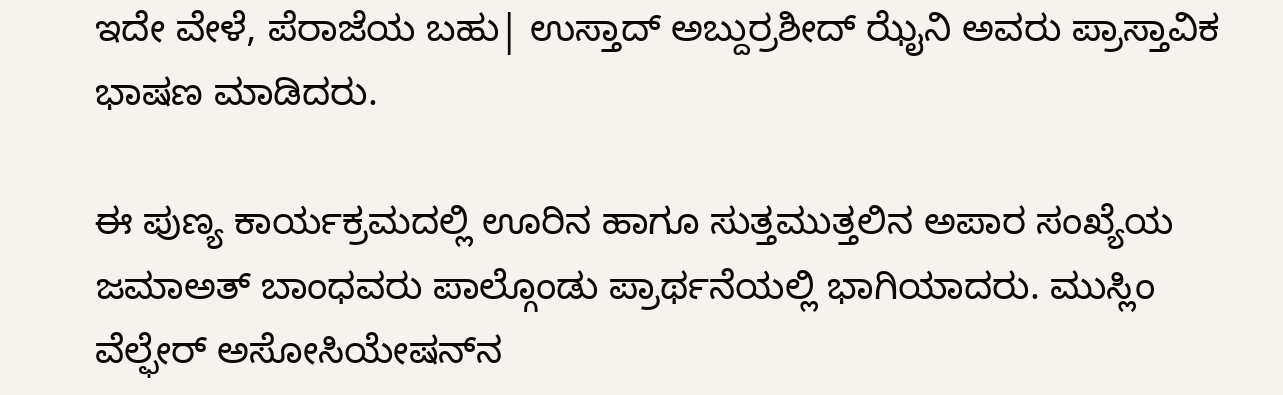ಇದೇ ವೇಳೆ, ಪೆರಾಜೆಯ ಬಹು| ಉಸ್ತಾದ್ ಅಬ್ದುರ್ರಶೀದ್ ಝೈನಿ ಅವರು ಪ್ರಾಸ್ತಾವಿಕ ಭಾಷಣ ಮಾಡಿದರು.

ಈ ಪುಣ್ಯ ಕಾರ್ಯಕ್ರಮದಲ್ಲಿ ಊರಿನ ಹಾಗೂ ಸುತ್ತಮುತ್ತಲಿನ ಅಪಾರ ಸಂಖ್ಯೆಯ ಜಮಾಅತ್ ಬಾಂಧವರು ಪಾಲ್ಗೊಂಡು ಪ್ರಾರ್ಥನೆಯಲ್ಲಿ ಭಾಗಿಯಾದರು. ಮುಸ್ಲಿಂ ವೆಲ್ಫೇರ್ ಅಸೋಸಿಯೇಷನ್‌ನ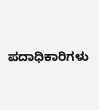ಪದಾಧಿಕಾರಿಗಳು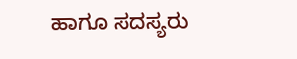ಹಾಗೂ ಸದಸ್ಯರು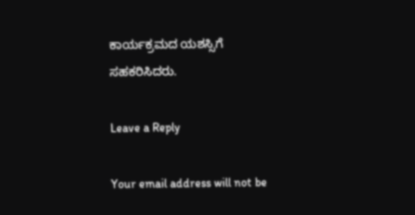ಕಾರ್ಯಕ್ರಮದ ಯಶಸ್ಸಿಗೆ ಸಹಕರಿಸಿದರು.

Leave a Reply

Your email address will not be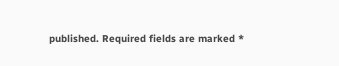published. Required fields are marked *